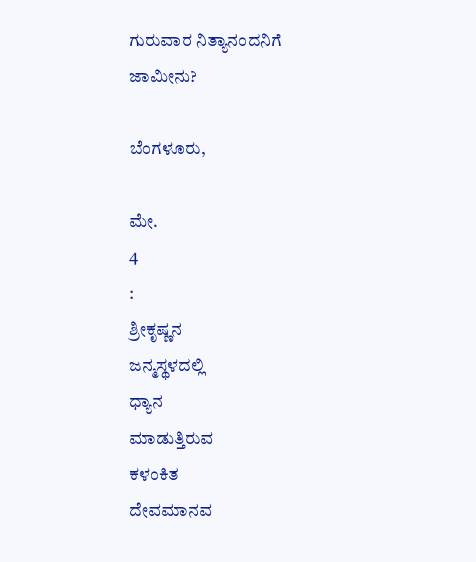ಗುರುವಾರ ನಿತ್ಯಾನಂದನಿಗೆ ಜಾಮೀನು?

ಬೆಂಗಳೂರು,

ಮೇ.
4
:
ಶ್ರೀಕೃಷ್ಣನ
ಜನ್ಮಸ್ಥಳದಲ್ಲಿ
ಧ್ಯಾನ
ಮಾಡುತ್ತಿರುವ
ಕಳಂಕಿತ
ದೇವಮಾನವ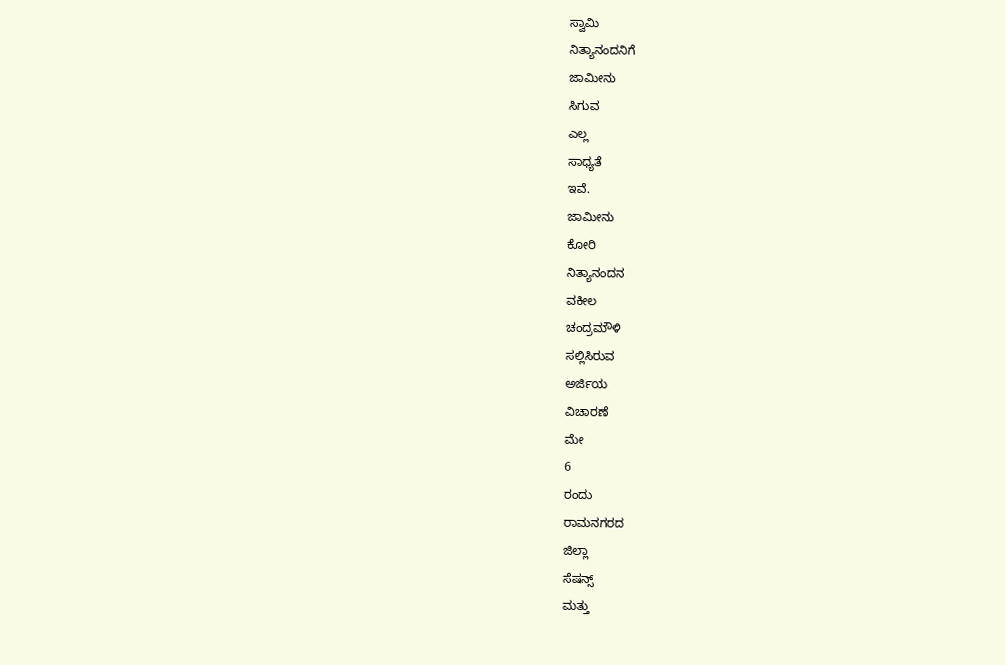ಸ್ವಾಮಿ
ನಿತ್ಯಾನಂದನಿಗೆ
ಜಾಮೀನು
ಸಿಗುವ
ಎಲ್ಲ
ಸಾಧ್ಯತೆ
ಇವೆ.
ಜಾಮೀನು
ಕೋರಿ
ನಿತ್ಯಾನಂದನ
ವಕೀಲ
ಚಂದ್ರಮೌಳಿ
ಸಲ್ಲಿಸಿರುವ
ಅರ್ಜಿಯ
ವಿಚಾರಣೆ
ಮೇ
6
ರಂದು
ರಾಮನಗರದ
ಜಿಲ್ಲಾ
ಸೆಷನ್ಸ್
ಮತ್ತು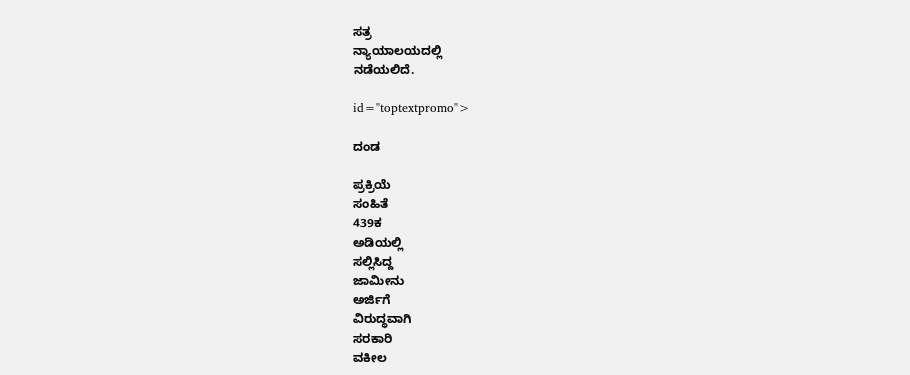ಸತ್ರ
ನ್ಯಾಯಾಲಯದಲ್ಲಿ
ನಡೆಯಲಿದೆ.

id="toptextpromo">

ದಂಡ

ಪ್ರಕ್ರಿಯೆ
ಸಂಹಿತೆ
439ಕ
ಅಡಿಯಲ್ಲಿ
ಸಲ್ಲಿಸಿದ್ದ
ಜಾಮೀನು
ಅರ್ಜಿಗೆ
ವಿರುದ್ಧವಾಗಿ
ಸರಕಾರಿ
ವಕೀಲ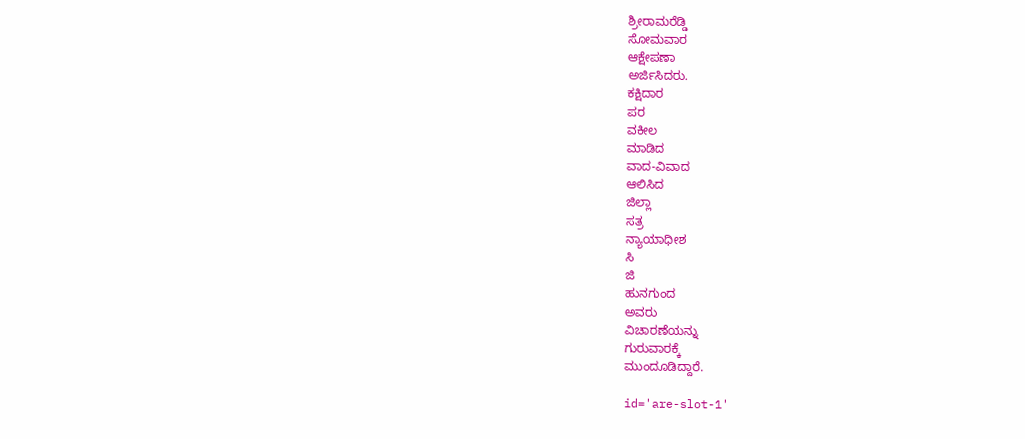ಶ್ರೀರಾಮರೆಡ್ಡಿ
ಸೋಮವಾರ
ಆಕ್ಷೇಪಣಾ
ಅರ್ಜಿಸಿದರು.
ಕಕ್ಷಿದಾರ
ಪರ
ವಕೀಲ
ಮಾಡಿದ
ವಾದ-ವಿವಾದ
ಆಲಿಸಿದ
ಜಿಲ್ಲಾ
ಸತ್ರ
ನ್ಯಾಯಾಧೀಶ
ಸಿ
ಜಿ
ಹುನಗುಂದ
ಅವರು
ವಿಚಾರಣೆಯನ್ನು
ಗುರುವಾರಕ್ಕೆ
ಮುಂದೂಡಿದ್ದಾರೆ.

id='are-slot-1'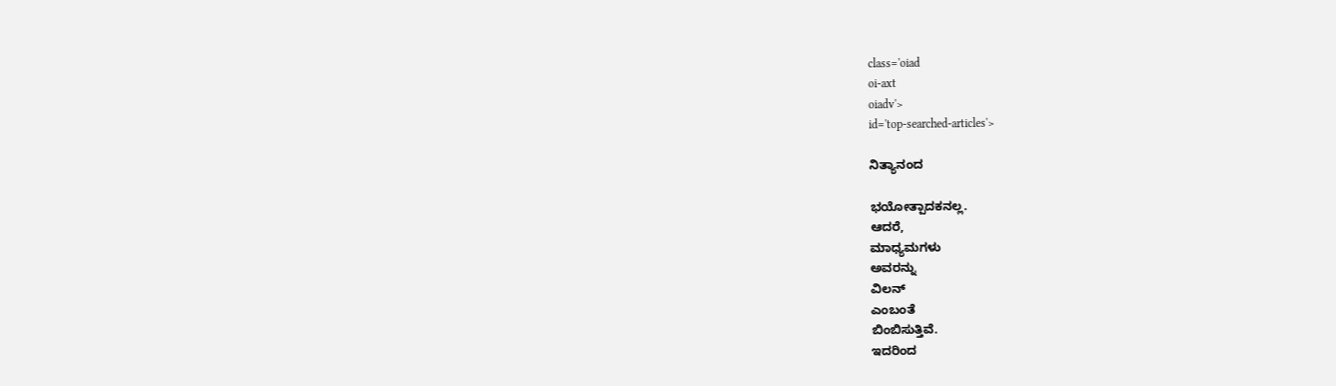class='oiad
oi-axt
oiadv'>
id='top-searched-articles'>

ನಿತ್ಯಾನಂದ

ಭಯೋತ್ಪಾದಕನಲ್ಲ.
ಆದರೆ,
ಮಾಧ್ಯಮಗಳು
ಅವರನ್ನು
ವಿಲನ್
ಎಂಬಂತೆ
ಬಿಂಬಿಸುತ್ತಿವೆ.
ಇದರಿಂದ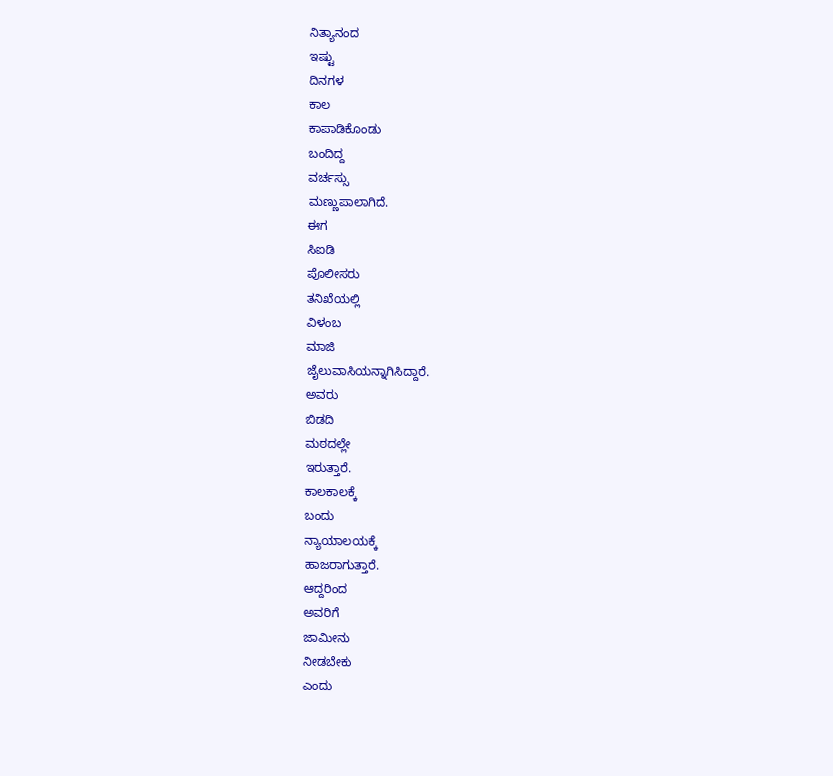ನಿತ್ಯಾನಂದ
ಇಷ್ಟು
ದಿನಗಳ
ಕಾಲ
ಕಾಪಾಡಿಕೊಂಡು
ಬಂದಿದ್ದ
ವರ್ಚಸ್ಸು
ಮಣ್ಣುಪಾಲಾಗಿದೆ.
ಈಗ
ಸಿಐಡಿ
ಪೊಲೀಸರು
ತನಿಖೆಯಲ್ಲಿ
ವಿಳಂಬ
ಮಾಜಿ
ಜೈಲುವಾಸಿಯನ್ನಾಗಿಸಿದ್ದಾರೆ.
ಅವರು
ಬಿಡದಿ
ಮಠದಲ್ಲೇ
ಇರುತ್ತಾರೆ.
ಕಾಲಕಾಲಕ್ಕೆ
ಬಂದು
ನ್ಯಾಯಾಲಯಕ್ಕೆ
ಹಾಜರಾಗುತ್ತಾರೆ.
ಆದ್ದರಿಂದ
ಅವರಿಗೆ
ಜಾಮೀನು
ನೀಡಬೇಕು
ಎಂದು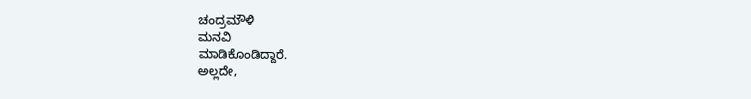ಚಂದ್ರಮೌಳಿ
ಮನವಿ
ಮಾಡಿಕೊಂಡಿದ್ದಾರೆ.
ಅಲ್ಲದೇ,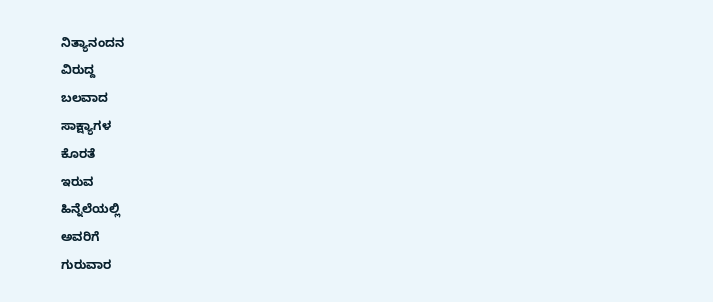ನಿತ್ಯಾನಂದನ
ವಿರುದ್ದ
ಬಲವಾದ
ಸಾಕ್ಷ್ಯಾಗಳ
ಕೊರತೆ
ಇರುವ
ಹಿನ್ನೆಲೆಯಲ್ಲಿ
ಅವರಿಗೆ
ಗುರುವಾರ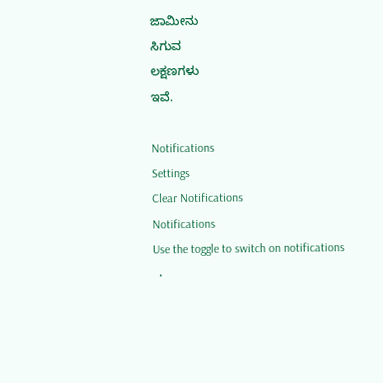ಜಾಮೀನು
ಸಿಗುವ
ಲಕ್ಷಣಗಳು
ಇವೆ.

Notifications
Settings
Clear Notifications
Notifications
Use the toggle to switch on notifications
  •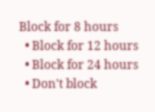Block for 8 hours
  • Block for 12 hours
  • Block for 24 hours
  • Don't block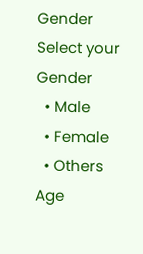Gender
Select your Gender
  • Male
  • Female
  • Others
Age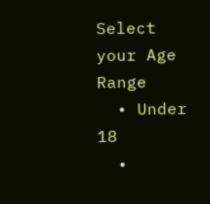Select your Age Range
  • Under 18
  •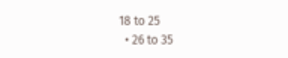18 to 25
  • 26 to 35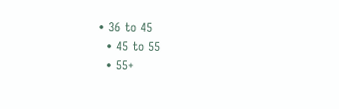• 36 to 45
  • 45 to 55
  • 55+